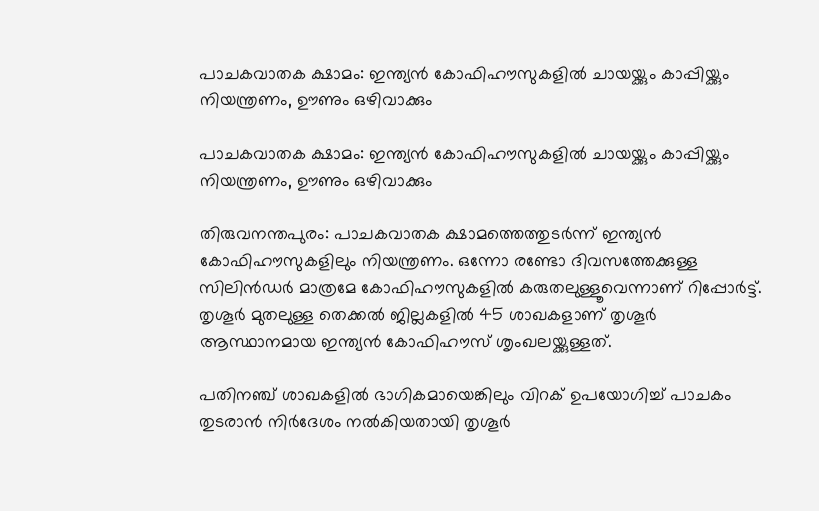പാചകവാതക ക്ഷാമം: ഇന്ത്യന്‍ കോഫിഹൗസുകളില്‍ ചായയ്ക്കും കാപ്പിയ്ക്കും നിയന്ത്രണം, ഊണും ഒഴിവാക്കും

പാചകവാതക ക്ഷാമം: ഇന്ത്യന്‍ കോഫിഹൗസുകളില്‍ ചായയ്ക്കും കാപ്പിയ്ക്കും നിയന്ത്രണം, ഊണും ഒഴിവാക്കും

തിരുവനന്തപുരം: പാചകവാതക ക്ഷാമത്തെത്തുടര്‍ന്ന് ഇന്ത്യന്‍ കോഫിഹൗസുകളിലും നിയന്ത്രണം. ഒന്നോ രണ്ടോ ദിവസത്തേക്കുള്ള സിലിന്‍ഡര്‍ മാത്രമേ കോഫിഹൗസുകളില്‍ കരുതലുള്ളൂവെന്നാണ് റിപ്പോര്‍ട്ട്. തൃശൂര്‍ മുതലുള്ള തെക്കല്‍ ജില്ലകളില്‍ 45 ശാഖകളാണ് തൃശൂര്‍ ആസ്ഥാനമായ ഇന്ത്യന്‍ കോഫിഹൗസ് ശൃംഖലയ്ക്കുള്ളത്.

പതിനഞ്ച് ശാഖകളില്‍ ഭാഗികമായെങ്കിലും വിറക് ഉപയോഗിച്ച് പാചകം തുടരാന്‍ നിര്‍ദേശം നല്‍കിയതായി തൃശൂര്‍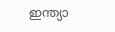ഇന്ത്യാ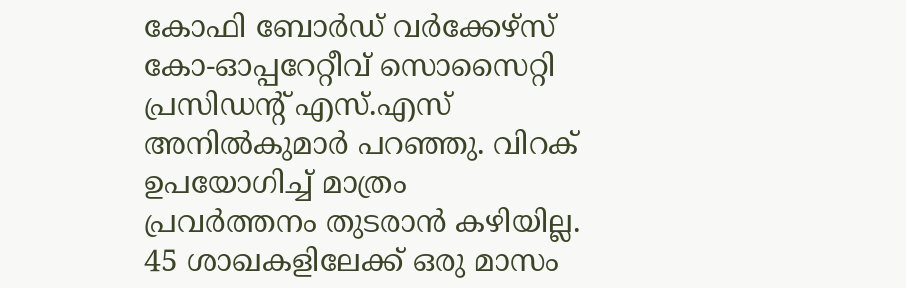കോഫി ബോര്‍ഡ് വര്‍ക്കേഴ്സ് കോ-ഓപ്പറേറ്റീവ് സൊസൈറ്റി പ്രസിഡന്റ് എസ്.എസ് അനില്‍കുമാര്‍ പറഞ്ഞു. വിറക് ഉപയോഗിച്ച് മാത്രം പ്രവര്‍ത്തനം തുടരാന്‍ കഴിയില്ല. 45 ശാഖകളിലേക്ക് ഒരു മാസം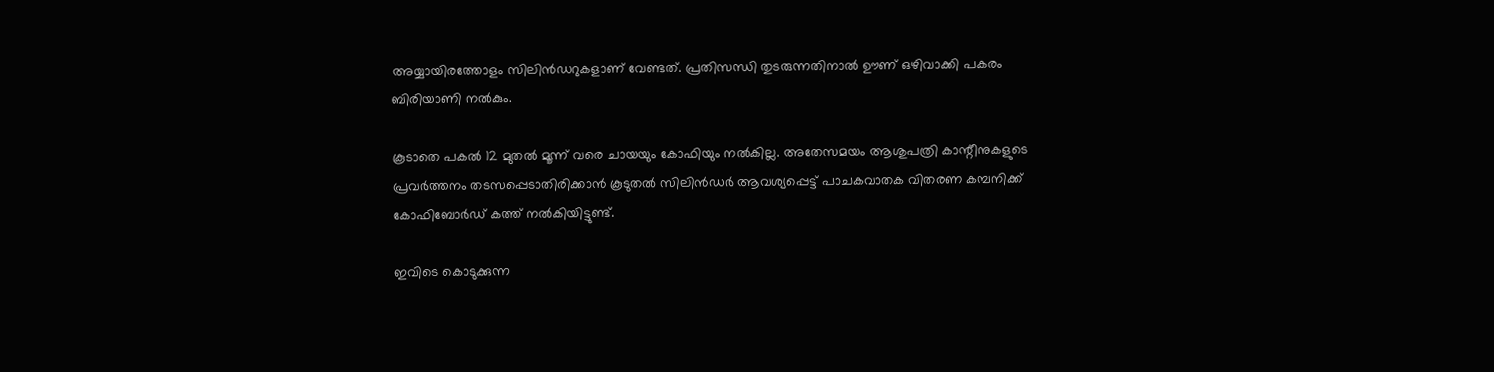അയ്യായിരത്തോളം സിലിന്‍ഡറുകളാണ് വേണ്ടത്. പ്രതിസന്ധി തുടരുന്നതിനാല്‍ ഊണ് ഒഴിവാക്കി പകരം ബിരിയാണി നല്‍കും.

കൂടാതെ പകല്‍ 12 മുതല്‍ മൂന്ന് വരെ ചായയും കോഫിയും നല്‍കില്ല. അതേസമയം ആശുപത്രി കാന്റീനുകളുടെ പ്രവര്‍ത്തനം തടസപ്പെടാതിരിക്കാന്‍ കൂടുതല്‍ സിലിന്‍ഡര്‍ ആവശ്യപ്പെട്ട് പാചകവാതക വിതരണ കമ്പനിക്ക് കോഫിബോര്‍ഡ് കത്ത് നല്‍കിയിട്ടുണ്ട്.

ഇവിടെ കൊടുക്കുന്ന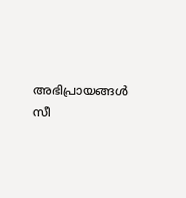അഭിപ്രായങ്ങള്‍ സീ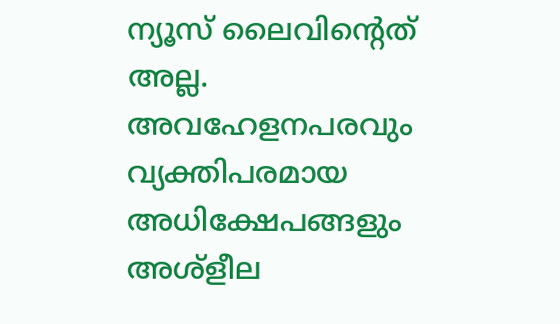ന്യൂസ് ലൈവിന്റെത് അല്ല. അവഹേളനപരവും വ്യക്തിപരമായ അധിക്ഷേപങ്ങളും അശ്‌ളീല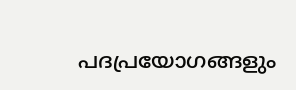പദപ്രയോഗങ്ങളും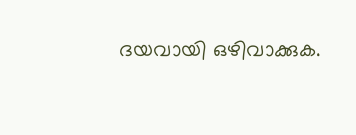ദയവായി ഒഴിവാക്കുക.